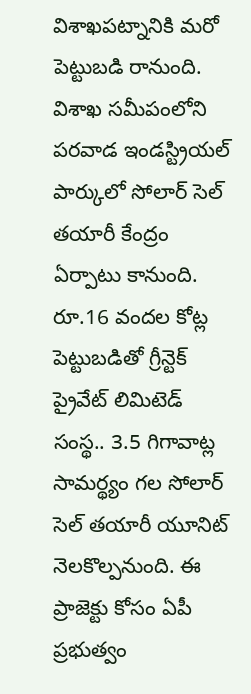విశాఖపట్నానికి మరో పెట్టుబడి రానుంది. విశాఖ సమీపంలోని పరవాడ ఇండస్ట్రియల్ పార్కులో సోలార్ సెల్ తయారీ కేంద్రం ఏర్పాటు కానుంది. రూ.16 వందల కోట్ల పెట్టుబడితో గ్రీన్టెక్ ప్రైవేట్ లిమిటెడ్ సంస్థ.. 3.5 గిగావాట్ల సామర్థ్యం గల సోలార్ సెల్ తయారీ యూనిట్ నెలకొల్పనుంది. ఈ ప్రాజెక్టు కోసం ఏపీ ప్రభుత్వం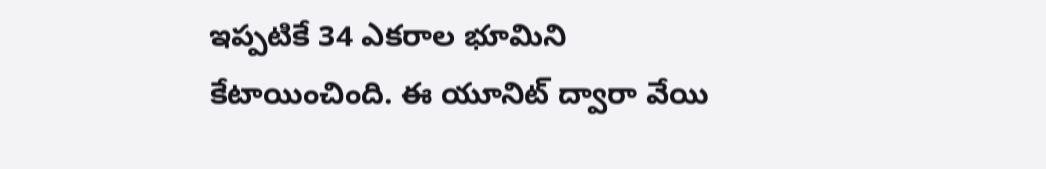ఇప్పటికే 34 ఎకరాల భూమిని కేటాయించింది. ఈ యూనిట్ ద్వారా వేయి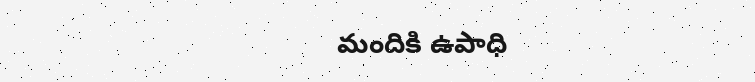మందికి ఉపాధి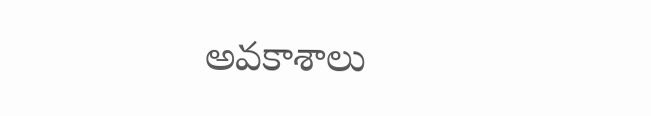అవకాశాలు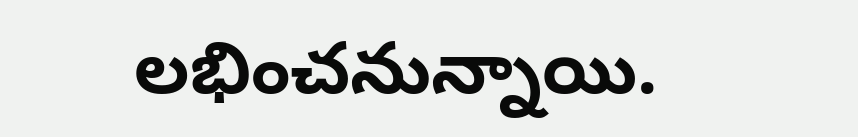లభించనున్నాయి.